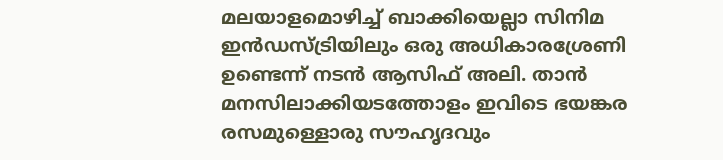മലയാളമൊഴിച്ച് ബാക്കിയെല്ലാ സിനിമ ഇൻഡസ്ട്രിയിലും ഒരു അധികാരശ്രേണി ഉണ്ടെന്ന് നടൻ ആസിഫ് അലി. താൻ മനസിലാക്കിയടത്തോളം ഇവിടെ ഭയങ്കര രസമുള്ളൊരു സൗഹൃദവും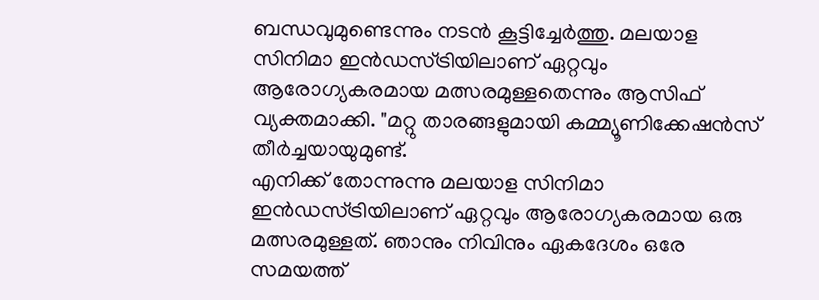ബന്ധവുമുണ്ടെന്നും നടൻ കൂട്ടിച്ചേർത്തു. മലയാള സിനിമാ ഇൻഡസ്ട്രിയിലാണ് ഏറ്റവും ആരോഗ്യകരമായ മത്സരമുള്ളതെന്നും ആസിഫ് വ്യക്തമാക്കി. "മറ്റു താരങ്ങളുമായി കമ്മ്യൂണിക്കേഷൻസ് തീർച്ചയായുമുണ്ട്.
എനിക്ക് തോന്നുന്നു മലയാള സിനിമാ ഇൻഡസ്ട്രിയിലാണ് ഏറ്റവും ആരോഗ്യകരമായ ഒരു മത്സരമുള്ളത്. ഞാനും നിവിനും ഏകദേശം ഒരേ സമയത്ത്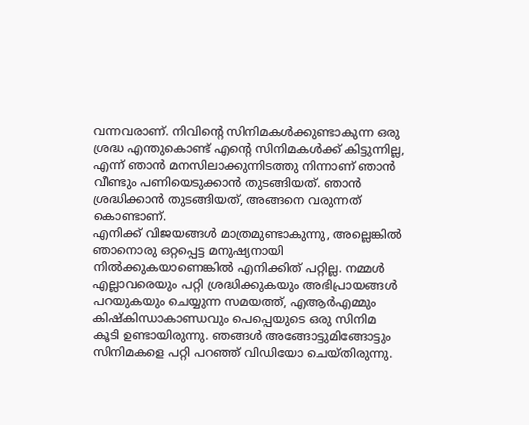വന്നവരാണ്. നിവിന്റെ സിനിമകൾക്കുണ്ടാകുന്ന ഒരു ശ്രദ്ധ എന്തുകൊണ്ട് എന്റെ സിനിമകൾക്ക് കിട്ടുന്നില്ല, എന്ന് ഞാൻ മനസിലാക്കുന്നിടത്തു നിന്നാണ് ഞാൻ വീണ്ടും പണിയെടുക്കാൻ തുടങ്ങിയത്. ഞാൻ ശ്രദ്ധിക്കാൻ തുടങ്ങിയത്, അങ്ങനെ വരുന്നത് കൊണ്ടാണ്.
എനിക്ക് വിജയങ്ങൾ മാത്രമുണ്ടാകുന്നു, അല്ലെങ്കിൽ ഞാനൊരു ഒറ്റപ്പെട്ട മനുഷ്യനായി നിൽക്കുകയാണെങ്കിൽ എനിക്കിത് പറ്റില്ല. നമ്മൾ എല്ലാവരെയും പറ്റി ശ്രദ്ധിക്കുകയും അഭിപ്രായങ്ങൾ പറയുകയും ചെയ്യുന്ന സമയത്ത്, എആർഎമ്മും കിഷ്കിന്ധാകാണ്ഡവും പെപ്പെയുടെ ഒരു സിനിമ കൂടി ഉണ്ടായിരുന്നു. ഞങ്ങൾ അങ്ങോട്ടുമിങ്ങോട്ടും സിനിമകളെ പറ്റി പറഞ്ഞ് വിഡിയോ ചെയ്തിരുന്നു.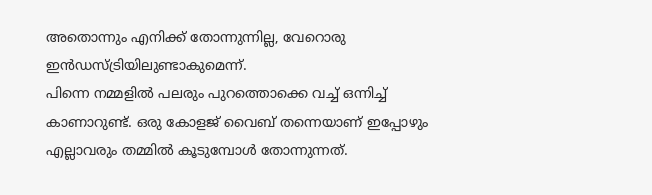അതൊന്നും എനിക്ക് തോന്നുന്നില്ല, വേറൊരു ഇൻഡസ്ട്രിയിലുണ്ടാകുമെന്ന്.
പിന്നെ നമ്മളിൽ പലരും പുറത്തൊക്കെ വച്ച് ഒന്നിച്ച് കാണാറുണ്ട്. ഒരു കോളജ് വൈബ് തന്നെയാണ് ഇപ്പോഴും എല്ലാവരും തമ്മിൽ കൂടുമ്പോൾ തോന്നുന്നത്.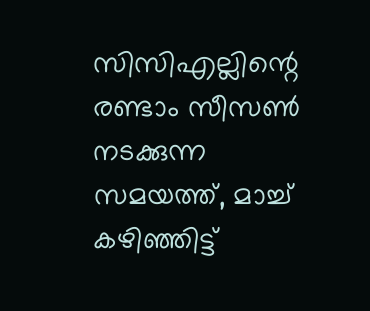സിസിഎല്ലിന്റെ രണ്ടാം സീസൺ നടക്കുന്ന സമയത്ത്, മാച്ച് കഴിഞ്ഞിട്ട്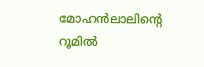മോഹൻലാലിന്റെ റൂമിൽ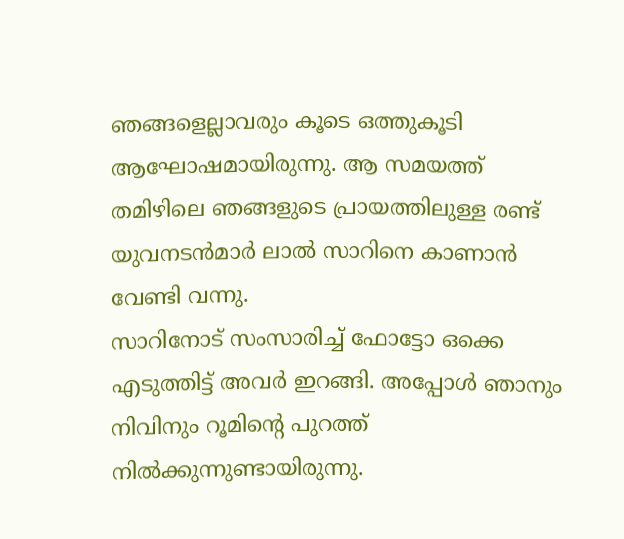ഞങ്ങളെല്ലാവരും കൂടെ ഒത്തുകൂടി ആഘോഷമായിരുന്നു. ആ സമയത്ത് തമിഴിലെ ഞങ്ങളുടെ പ്രായത്തിലുള്ള രണ്ട് യുവനടൻമാർ ലാൽ സാറിനെ കാണാൻ വേണ്ടി വന്നു.
സാറിനോട് സംസാരിച്ച് ഫോട്ടോ ഒക്കെ എടുത്തിട്ട് അവർ ഇറങ്ങി. അപ്പോൾ ഞാനും നിവിനും റൂമിന്റെ പുറത്ത് നിൽക്കുന്നുണ്ടായിരുന്നു.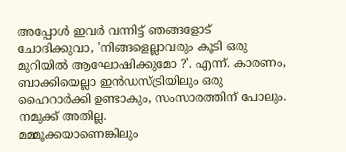അപ്പോൾ ഇവർ വന്നിട്ട് ഞങ്ങളോട് ചോദിക്കുവാ, 'നിങ്ങളെല്ലാവരും കൂടി ഒരു മുറിയിൽ ആഘോഷിക്കുമോ ?'. എന്ന്. കാരണം, ബാക്കിയെല്ലാ ഇൻഡസ്ട്രിയിലും ഒരു ഹൈറാർക്കി ഉണ്ടാകും, സംസാരത്തിന് പോലും. നമുക്ക് അതില്ല.
മമ്മൂക്കയാണെങ്കിലും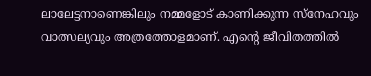ലാലേട്ടനാണെങ്കിലും നമ്മളോട് കാണിക്കുന്ന സ്നേഹവും വാത്സല്യവും അത്രത്തോളമാണ്. എന്റെ ജീവിതത്തിൽ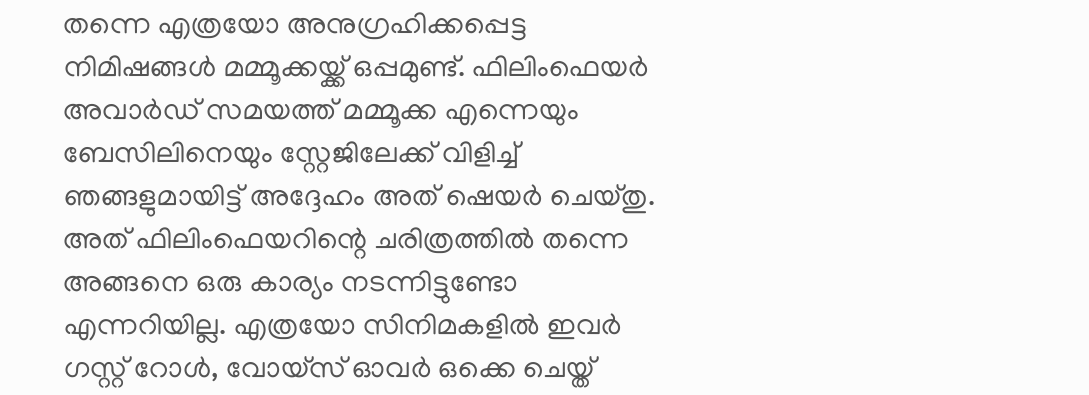തന്നെ എത്രയോ അനുഗ്രഹിക്കപ്പെട്ട നിമിഷങ്ങൾ മമ്മൂക്കയ്ക്ക് ഒപ്പമുണ്ട്. ഫിലിംഫെയർ അവാർഡ് സമയത്ത് മമ്മൂക്ക എന്നെയും ബേസിലിനെയും സ്റ്റേജിലേക്ക് വിളിച്ച് ഞങ്ങളുമായിട്ട് അദ്ദേഹം അത് ഷെയർ ചെയ്തു.
അത് ഫിലിംഫെയറിന്റെ ചരിത്രത്തിൽ തന്നെ അങ്ങനെ ഒരു കാര്യം നടന്നിട്ടുണ്ടോ എന്നറിയില്ല. എത്രയോ സിനിമകളിൽ ഇവർ ഗസ്റ്റ് റോൾ, വോയ്സ് ഓവർ ഒക്കെ ചെയ്ത്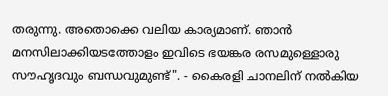തരുന്നു. അതൊക്കെ വലിയ കാര്യമാണ്. ഞാൻ മനസിലാക്കിയടത്തോളം ഇവിടെ ഭയങ്കര രസമുള്ളൊരു സൗഹൃദവും ബന്ധവുമുണ്ട്". - കൈരളി ചാനലിന് നൽകിയ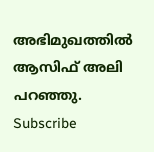അഭിമുഖത്തിൽ ആസിഫ് അലി പറഞ്ഞു.
Subscribe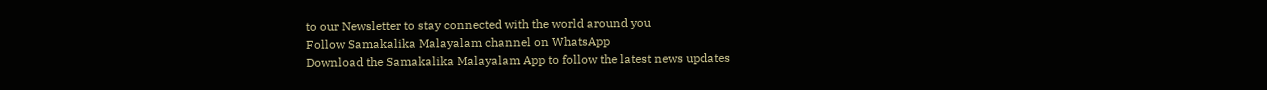to our Newsletter to stay connected with the world around you
Follow Samakalika Malayalam channel on WhatsApp
Download the Samakalika Malayalam App to follow the latest news updates